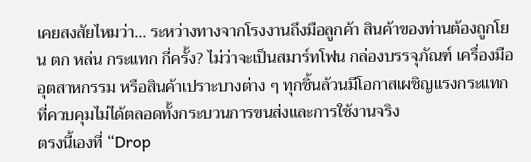เคยสงสัยไหมว่า… ระหว่างทางจากโรงงานถึงมือลูกค้า สินค้าของท่านต้องถูกโยน ตก หล่น กระแทก กี่ครั้ง? ไม่ว่าจะเป็นสมาร์ทโฟน กล่องบรรจุภัณฑ์ เครื่องมืออุตสาหกรรม หรือสินค้าเปราะบางต่าง ๆ ทุกชิ้นล้วนมีโอกาสเผชิญแรงกระแทกที่ควบคุมไม่ได้ตลอดทั้งกระบวนการขนส่งและการใช้งานจริง
ตรงนี้เองที่ “Drop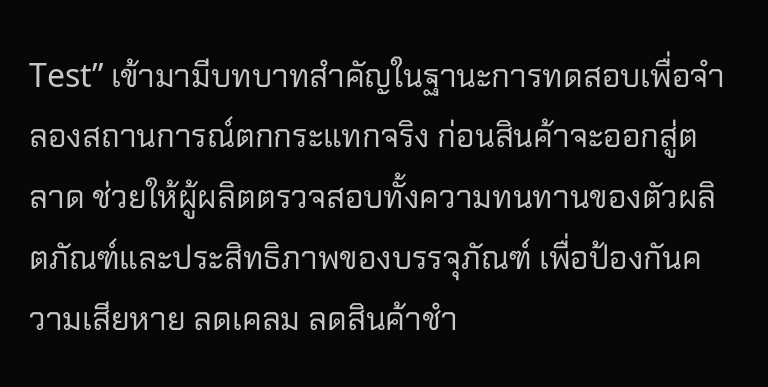Test” เข้ามามีบทบาทสำคัญในฐานะการทดสอบเพื่อจำลองสถานการณ์ตกกระแทกจริง ก่อนสินค้าจะออกสู่ตลาด ช่วยให้ผู้ผลิตตรวจสอบทั้งความทนทานของตัวผลิตภัณฑ์และประสิทธิภาพของบรรจุภัณฑ์ เพื่อป้องกันความเสียหาย ลดเคลม ลดสินค้าชำ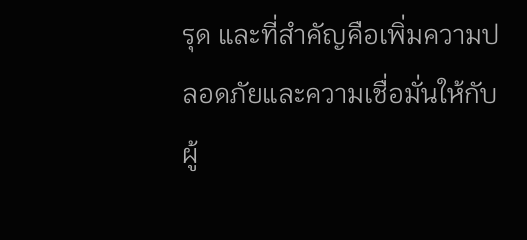รุด และที่สำคัญคือเพิ่มความปลอดภัยและความเชื่อมั่นให้กับผู้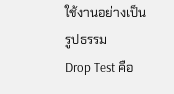ใช้งานอย่างเป็นรูปธรรม
Drop Test คือ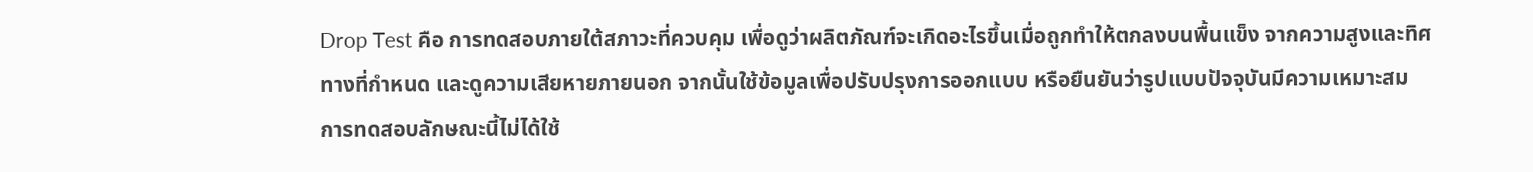Drop Test คือ การทดสอบภายใต้สภาวะที่ควบคุม เพื่อดูว่าผลิตภัณฑ์จะเกิดอะไรขึ้นเมื่อถูกทำให้ตกลงบนพื้นแข็ง จากความสูงและทิศทางที่กำหนด และดูความเสียหายภายนอก จากนั้นใช้ข้อมูลเพื่อปรับปรุงการออกแบบ หรือยืนยันว่ารูปแบบปัจจุบันมีความเหมาะสม
การทดสอบลักษณะนี้ไม่ได้ใช้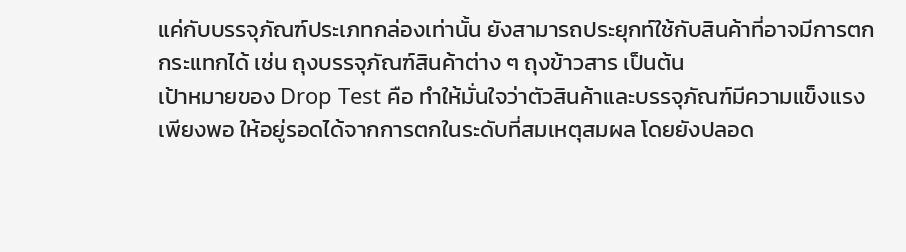แค่กับบรรจุภัณฑ์ประเภทกล่องเท่านั้น ยังสามารถประยุกท์ใช้กับสินค้าที่อาจมีการตกกระแทกได้ เช่น ถุงบรรจุภัณฑ์สินค้าต่าง ๆ ถุงข้าวสาร เป็นต้น
เป้าหมายของ Drop Test คือ ทำให้มั่นใจว่าตัวสินค้าและบรรจุภัณฑ์มีความแข็งแรงเพียงพอ ให้อยู่รอดได้จากการตกในระดับที่สมเหตุสมผล โดยยังปลอด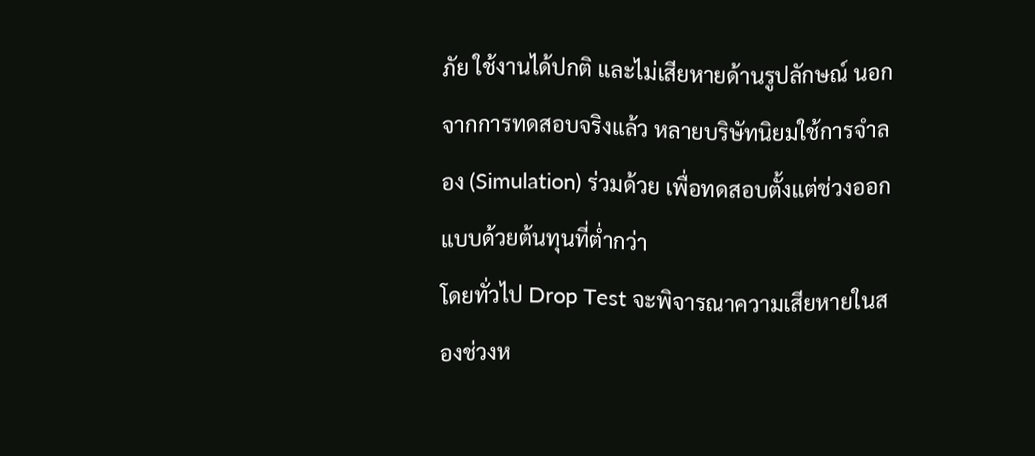ภัย ใช้งานได้ปกติ และไม่เสียหายด้านรูปลักษณ์ นอกจากการทดสอบจริงแล้ว หลายบริษัทนิยมใช้การจำลอง (Simulation) ร่วมด้วย เพื่อทดสอบตั้งแต่ช่วงออกแบบด้วยต้นทุนที่ต่ำกว่า
โดยทั่วไป Drop Test จะพิจารณาความเสียหายในสองช่วงห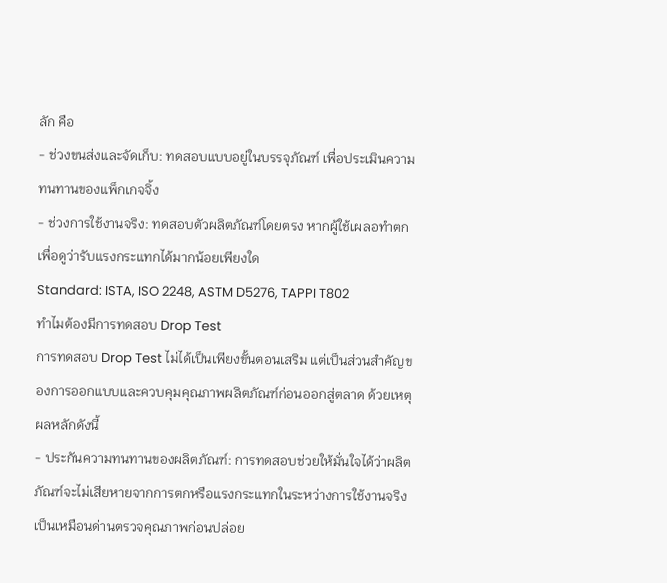ลัก คือ
- ช่วงขนส่งและจัดเก็บ: ทดสอบแบบอยู่ในบรรจุภัณฑ์ เพื่อประเมินความทนทานของแพ็กเกจจิ้ง
- ช่วงการใช้งานจริง: ทดสอบตัวผลิตภัณฑ์โดยตรง หากผู้ใช้เผลอทำตก เพื่อดูว่ารับแรงกระแทกได้มากน้อยเพียงใด
Standard: ISTA, ISO 2248, ASTM D5276, TAPPI T802
ทำไมต้องมีการทดสอบ Drop Test
การทดสอบ Drop Test ไม่ได้เป็นเพียงขั้นตอนเสริม แต่เป็นส่วนสำคัญของการออกแบบและควบคุมคุณภาพผลิตภัณฑ์ก่อนออกสู่ตลาด ด้วยเหตุผลหลักดังนี้
- ประกันความทนทานของผลิตภัณฑ์: การทดสอบช่วยให้มั่นใจได้ว่าผลิตภัณฑ์จะไม่เสียหายจากการตกหรือแรงกระแทกในระหว่างการใช้งานจริง เป็นเหมือนด่านตรวจคุณภาพก่อนปล่อย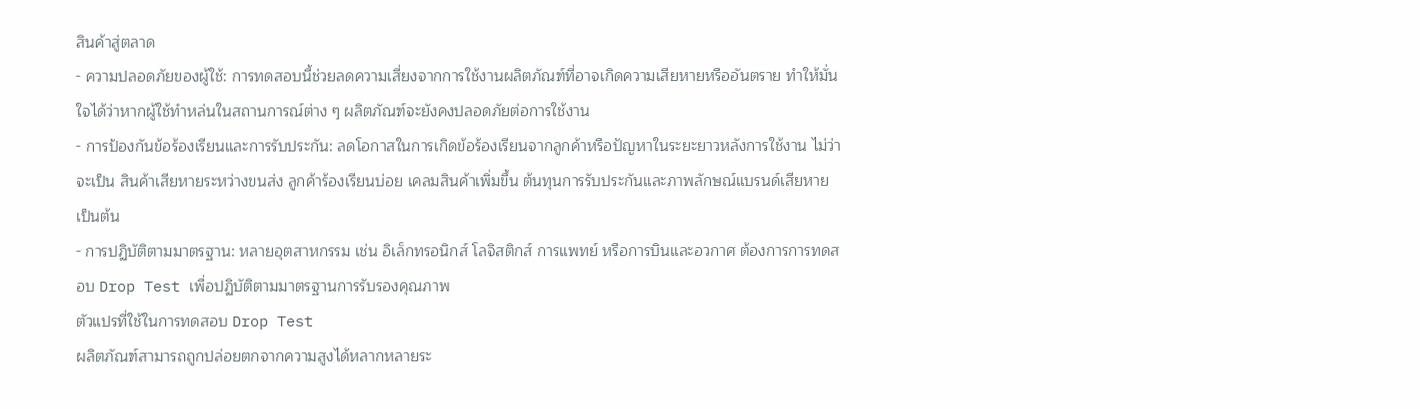สินค้าสู่ตลาด
- ความปลอดภัยของผู้ใช้: การทดสอบนี้ช่วยลดความเสี่ยงจากการใช้งานผลิตภัณฑ์ที่อาจเกิดความเสียหายหรืออันตราย ทำให้มั่นใจได้ว่าหากผู้ใช้ทำหล่นในสถานการณ์ต่าง ๆ ผลิตภัณฑ์จะยังคงปลอดภัยต่อการใช้งาน
- การป้องกันข้อร้องเรียนและการรับประกัน: ลดโอกาสในการเกิดข้อร้องเรียนจากลูกค้าหรือปัญหาในระยะยาวหลังการใช้งาน ไม่ว่าจะเป็น สินค้าเสียหายระหว่างขนส่ง ลูกค้าร้องเรียนบ่อย เคลมสินค้าเพิ่มขึ้น ต้นทุนการรับประกันและภาพลักษณ์แบรนด์เสียหาย เป็นต้น
- การปฏิบัติตามมาตรฐาน: หลายอุตสาหกรรม เช่น อิเล็กทรอนิกส์ โลจิสติกส์ การแพทย์ หรือการบินและอวกาศ ต้องการการทดสอบ Drop Test เพื่อปฏิบัติตามมาตรฐานการรับรองคุณภาพ
ตัวแปรที่ใช้ในการทดสอบ Drop Test
ผลิตภัณฑ์สามารถถูกปล่อยตกจากความสูงได้หลากหลายระ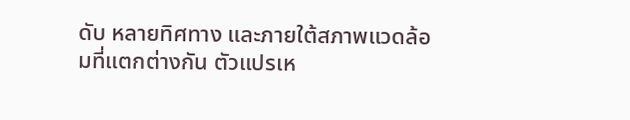ดับ หลายทิศทาง และภายใต้สภาพแวดล้อมที่แตกต่างกัน ตัวแปรเห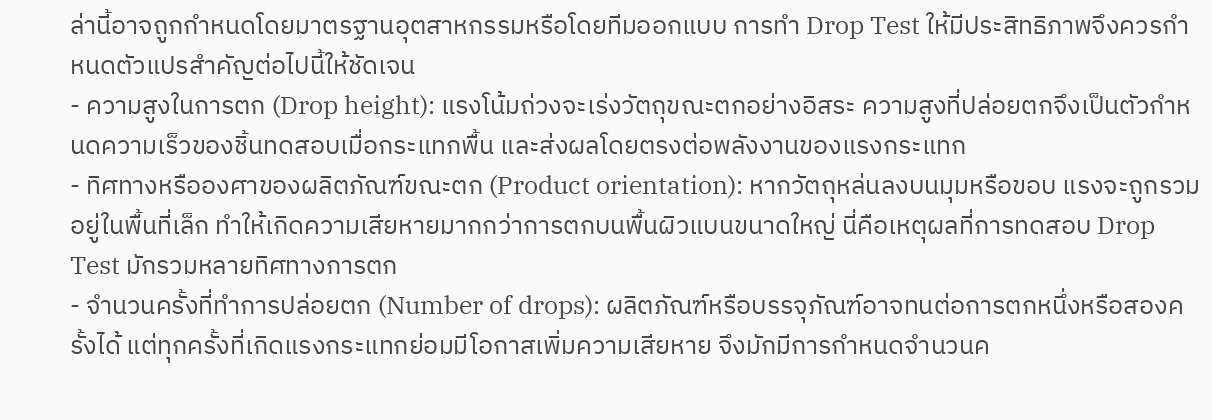ล่านี้อาจถูกกำหนดโดยมาตรฐานอุตสาหกรรมหรือโดยทีมออกแบบ การทำ Drop Test ให้มีประสิทธิภาพจึงควรกำหนดตัวแปรสำคัญต่อไปนี้ให้ชัดเจน
- ความสูงในการตก (Drop height): แรงโน้มถ่วงจะเร่งวัตถุขณะตกอย่างอิสระ ความสูงที่ปล่อยตกจึงเป็นตัวกำหนดความเร็วของชิ้นทดสอบเมื่อกระแทกพื้น และส่งผลโดยตรงต่อพลังงานของแรงกระแทก
- ทิศทางหรือองศาของผลิตภัณฑ์ขณะตก (Product orientation): หากวัตถุหล่นลงบนมุมหรือขอบ แรงจะถูกรวมอยู่ในพื้นที่เล็ก ทำให้เกิดความเสียหายมากกว่าการตกบนพื้นผิวแบนขนาดใหญ่ นี่คือเหตุผลที่การทดสอบ Drop Test มักรวมหลายทิศทางการตก
- จำนวนครั้งที่ทำการปล่อยตก (Number of drops): ผลิตภัณฑ์หรือบรรจุภัณฑ์อาจทนต่อการตกหนึ่งหรือสองครั้งได้ แต่ทุกครั้งที่เกิดแรงกระแทกย่อมมีโอกาสเพิ่มความเสียหาย จึงมักมีการกำหนดจำนวนค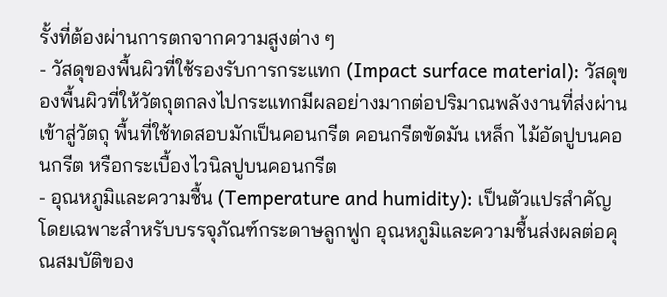รั้งที่ต้องผ่านการตกจากความสูงต่าง ๆ
- วัสดุของพื้นผิวที่ใช้รองรับการกระแทก (Impact surface material): วัสดุของพื้นผิวที่ให้วัตถุตกลงไปกระแทกมีผลอย่างมากต่อปริมาณพลังงานที่ส่งผ่านเข้าสู่วัตถุ พื้นที่ใช้ทดสอบมักเป็นคอนกรีต คอนกรีตขัดมัน เหล็ก ไม้อัดปูบนคอนกรีต หรือกระเบื้องไวนิลปูบนคอนกรีต
- อุณหภูมิและความชื้น (Temperature and humidity): เป็นตัวแปรสำคัญโดยเฉพาะสำหรับบรรจุภัณฑ์กระดาษลูกฟูก อุณหภูมิและความชื้นส่งผลต่อคุณสมบัติของ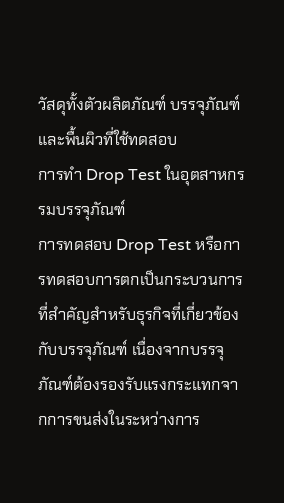วัสดุทั้งตัวผลิตภัณฑ์ บรรจุภัณฑ์ และพื้นผิวที่ใช้ทดสอบ
การทำ Drop Test ในอุตสาหกรรมบรรจุภัณฑ์
การทดสอบ Drop Test หรือการทดสอบการตกเป็นกระบวนการที่สำคัญสำหรับธุรกิจที่เกี่ยวข้องกับบรรจุภัณฑ์ เนื่องจากบรรจุภัณฑ์ต้องรองรับแรงกระแทกจากการขนส่งในระหว่างการ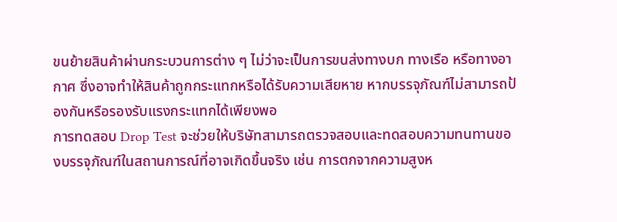ขนย้ายสินค้าผ่านกระบวนการต่าง ๆ ไม่ว่าจะเป็นการขนส่งทางบก ทางเรือ หรือทางอากาศ ซึ่งอาจทำให้สินค้าถูกกระแทกหรือได้รับความเสียหาย หากบรรจุภัณฑ์ไม่สามารถป้องกันหรือรองรับแรงกระแทกได้เพียงพอ
การทดสอบ Drop Test จะช่วยให้บริษัทสามารถตรวจสอบและทดสอบความทนทานของบรรจุภัณฑ์ในสถานการณ์ที่อาจเกิดขึ้นจริง เช่น การตกจากความสูงห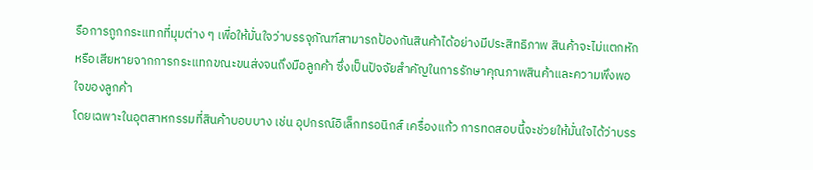รือการถูกกระแทกที่มุมต่าง ๆ เพื่อให้มั่นใจว่าบรรจุภัณฑ์สามารถป้องกันสินค้าได้อย่างมีประสิทธิภาพ สินค้าจะไม่แตกหัก หรือเสียหายจากการกระแทกขณะขนส่งจนถึงมือลูกค้า ซึ่งเป็นปัจจัยสำคัญในการรักษาคุณภาพสินค้าและความพึงพอใจของลูกค้า
โดยเฉพาะในอุตสาหกรรมที่สินค้าบอบบาง เช่น อุปกรณ์อิเล็กทรอนิกส์ เครื่องแก้ว การทดสอบนี้จะช่วยให้มั่นใจได้ว่าบรร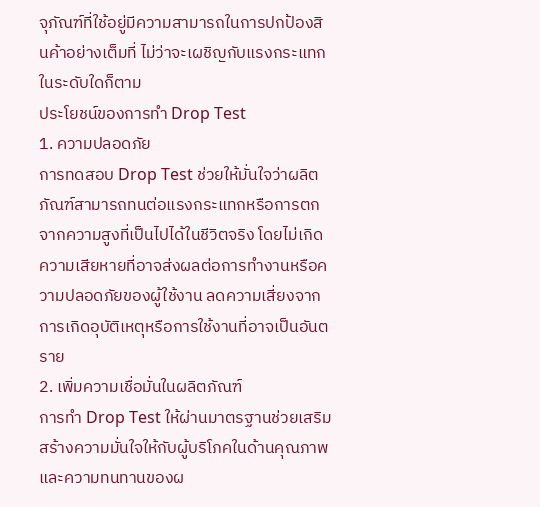จุภัณฑ์ที่ใช้อยู่มีความสามารถในการปกป้องสินค้าอย่างเต็มที่ ไม่ว่าจะเผชิญกับแรงกระแทกในระดับใดก็ตาม
ประโยชน์ของการทำ Drop Test
1. ความปลอดภัย
การทดสอบ Drop Test ช่วยให้มั่นใจว่าผลิตภัณฑ์สามารถทนต่อแรงกระแทกหรือการตกจากความสูงที่เป็นไปได้ในชีวิตจริง โดยไม่เกิดความเสียหายที่อาจส่งผลต่อการทำงานหรือความปลอดภัยของผู้ใช้งาน ลดความเสี่ยงจากการเกิดอุบัติเหตุหรือการใช้งานที่อาจเป็นอันตราย
2. เพิ่มความเชื่อมั่นในผลิตภัณฑ์
การทำ Drop Test ให้ผ่านมาตรฐานช่วยเสริมสร้างความมั่นใจให้กับผู้บริโภคในด้านคุณภาพและความทนทานของผ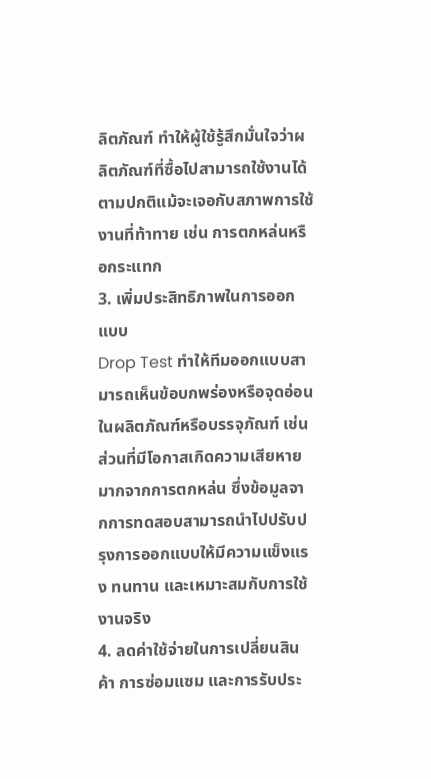ลิตภัณฑ์ ทำให้ผู้ใช้รู้สึกมั่นใจว่าผลิตภัณฑ์ที่ซื้อไปสามารถใช้งานได้ตามปกติแม้จะเจอกับสภาพการใช้งานที่ท้าทาย เช่น การตกหล่นหรือกระแทก
3. เพิ่มประสิทธิภาพในการออกแบบ
Drop Test ทำให้ทีมออกแบบสามารถเห็นข้อบกพร่องหรือจุดอ่อนในผลิตภัณฑ์หรือบรรจุภัณฑ์ เช่น ส่วนที่มีโอกาสเกิดความเสียหายมากจากการตกหล่น ซึ่งข้อมูลจากการทดสอบสามารถนำไปปรับปรุงการออกแบบให้มีความแข็งแรง ทนทาน และเหมาะสมกับการใช้งานจริง
4. ลดค่าใช้จ่ายในการเปลี่ยนสินค้า การซ่อมแซม และการรับประ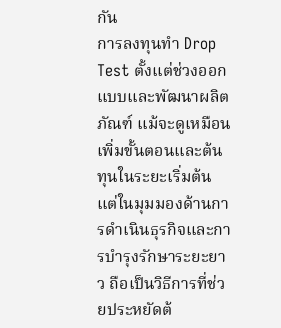กัน
การลงทุนทำ Drop Test ตั้งแต่ช่วงออกแบบและพัฒนาผลิตภัณฑ์ แม้จะดูเหมือนเพิ่มขั้นตอนและต้นทุนในระยะเริ่มต้น แต่ในมุมมองด้านการดำเนินธุรกิจและการบำรุงรักษาระยะยาว ถือเป็นวิธีการที่ช่วยประหยัดต้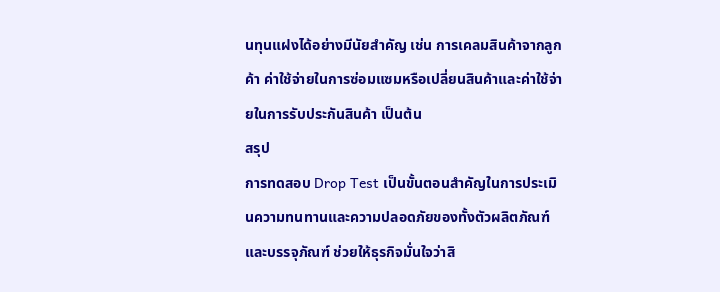นทุนแฝงได้อย่างมีนัยสำคัญ เช่น การเคลมสินค้าจากลูกค้า ค่าใช้จ่ายในการซ่อมแซมหรือเปลี่ยนสินค้าและค่าใช้จ่ายในการรับประกันสินค้า เป็นต้น
สรุป
การทดสอบ Drop Test เป็นขั้นตอนสำคัญในการประเมินความทนทานและความปลอดภัยของทั้งตัวผลิตภัณฑ์และบรรจุภัณฑ์ ช่วยให้ธุรกิจมั่นใจว่าสิ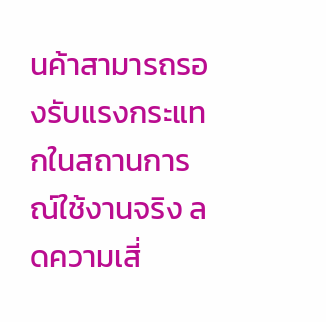นค้าสามารถรองรับแรงกระแทกในสถานการณ์ใช้งานจริง ลดความเสี่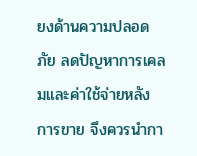ยงด้านความปลอดภัย ลดปัญหาการเคลมและค่าใช้จ่ายหลังการขาย จึงควรนำกา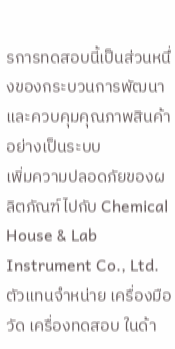รการทดสอบนี้เป็นส่วนหนึ่งของกระบวนการพัฒนาและควบคุมคุณภาพสินค้าอย่างเป็นระบบ
เพิ่มความปลอดภัยของผลิตภัณฑ์ไปกับ Chemical House & Lab Instrument Co., Ltd. ตัวแทนจำหน่าย เครื่องมือวัด เครื่องทดสอบ ในด้า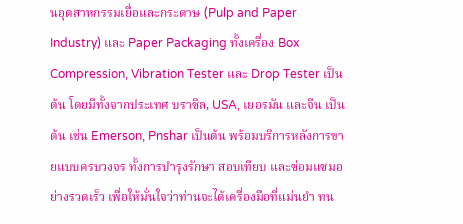นอุตสาหกรรมเยื่อและกระดาษ (Pulp and Paper Industry) และ Paper Packaging ทั้งเครื่อง Box Compression, Vibration Tester และ Drop Tester เป็นต้น โดยมีทั้งจากประเทศ บราซิล, USA, เยอรมัน และจีน เป็นต้น เช่น Emerson, Pnshar เป็นต้น พร้อมบริการหลังการขายแบบครบวงจร ทั้งการบำรุงรักษา สอบเทียบ และซ่อมแซมอย่างรวดเร็ว เพื่อให้มั่นใจว่าท่านจะได้เครื่องมือที่แม่นยำ ทน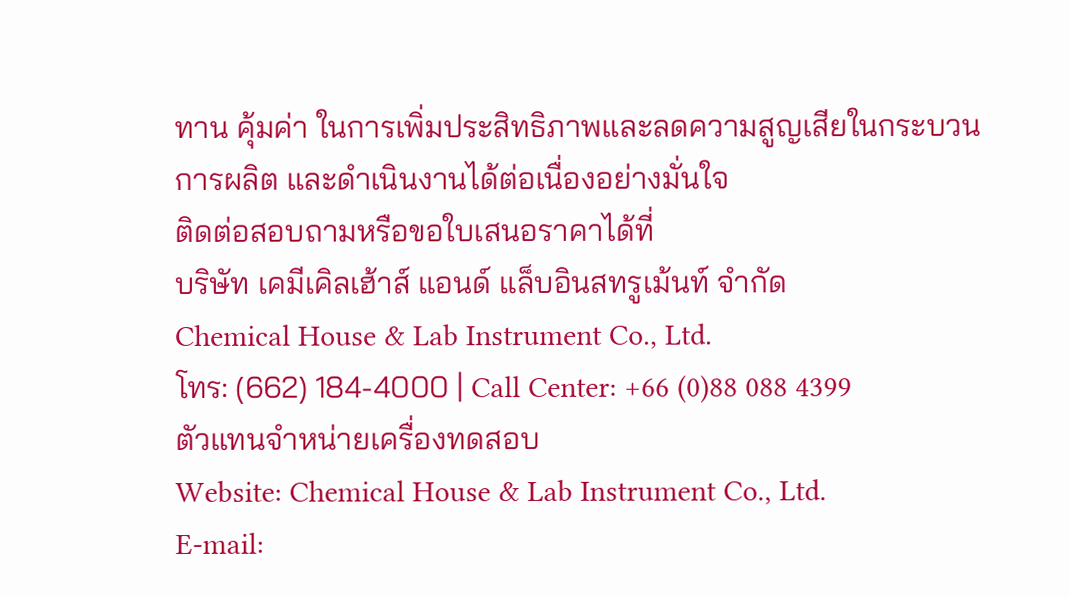ทาน คุ้มค่า ในการเพิ่มประสิทธิภาพและลดความสูญเสียในกระบวนการผลิต และดำเนินงานได้ต่อเนื่องอย่างมั่นใจ
ติดต่อสอบถามหรือขอใบเสนอราคาได้ที่
บริษัท เคมีเคิลเฮ้าส์ แอนด์ แล็บอินสทรูเม้นท์ จำกัด
Chemical House & Lab Instrument Co., Ltd.
โทร: (662) 184-4000 | Call Center: +66 (0)88 088 4399
ตัวแทนจำหน่ายเครื่องทดสอบ
Website: Chemical House & Lab Instrument Co., Ltd.
E-mail: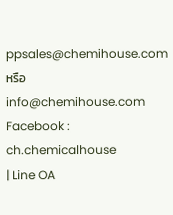ppsales@chemihouse.com หรือ info@chemihouse.com
Facebook : ch.chemicalhouse
| Line OA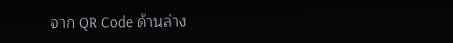จาก QR Code ด้านล่าง